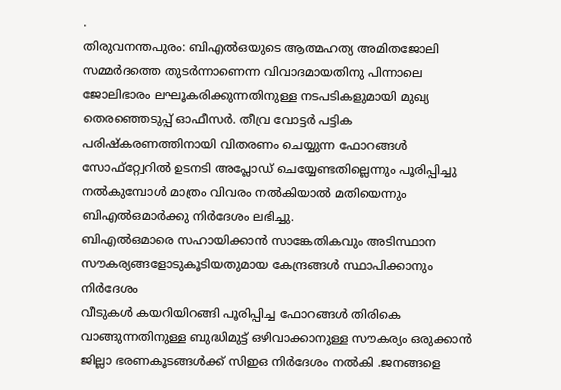.
തിരുവനന്തപുരം: ബിഎൽഒയുടെ ആത്മഹത്യ അമിതജോലി സമ്മർദത്തെ തുടർന്നാണെന്ന വിവാദമായതിനു പിന്നാലെ ജോലിഭാരം ലഘൂകരിക്കുന്നതിനുള്ള നടപടികളുമായി മുഖ്യ തെരഞ്ഞെടുപ്പ് ഓഫീസർ. തീവ്ര വോട്ടർ പട്ടിക പരിഷ്കരണത്തിനായി വിതരണം ചെയ്യുന്ന ഫോറങ്ങൾ സോഫ്റ്റ്വേറിൽ ഉടനടി അപ്ലോഡ് ചെയ്യേണ്ടതില്ലെന്നും പൂരിപ്പിച്ചു നൽകുമ്പോൾ മാത്രം വിവരം നൽകിയാൽ മതിയെന്നും ബിഎൽഒമാർക്കു നിർദേശം ലഭിച്ചു.
ബിഎൽഒമാരെ സഹായിക്കാൻ സാങ്കേതികവും അടിസ്ഥാന സൗകര്യങ്ങളോടുകൂടിയതുമായ കേന്ദ്രങ്ങൾ സ്ഥാപിക്കാനും നിർദേശം
വീടുകൾ കയറിയിറങ്ങി പൂരിപ്പിച്ച ഫോറങ്ങൾ തിരികെ വാങ്ങുന്നതിനുള്ള ബുദ്ധിമുട്ട് ഒഴിവാക്കാനുള്ള സൗകര്യം ഒരുക്കാൻ ജില്ലാ ഭരണകൂടങ്ങൾക്ക് സിഇഒ നിർദേശം നൽകി .ജനങ്ങളെ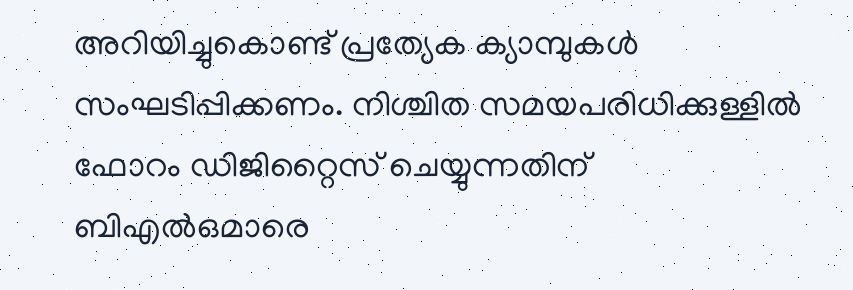അറിയിച്ചുകൊണ്ട് പ്രത്യേക ക്യാമ്പുകൾ സംഘടിപ്പിക്കണം. നിശ്ചിത സമയപരിധിക്കുള്ളിൽ ഫോറം ഡിജിറ്റൈസ് ചെയ്യുന്നതിന് ബിഎൽഒമാരെ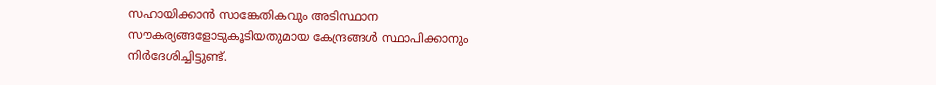സഹായിക്കാൻ സാങ്കേതികവും അടിസ്ഥാന സൗകര്യങ്ങളോടുകൂടിയതുമായ കേന്ദ്രങ്ങൾ സ്ഥാപിക്കാനും നിർദേശിച്ചിട്ടുണ്ട്.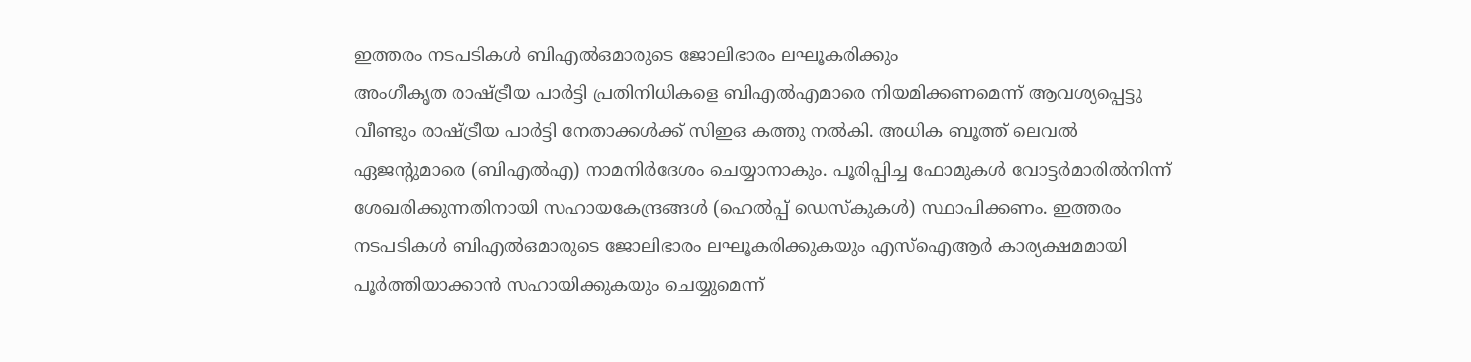ഇത്തരം നടപടികൾ ബിഎൽഒമാരുടെ ജോലിഭാരം ലഘൂകരിക്കും
അംഗീകൃത രാഷ്ട്രീയ പാർട്ടി പ്രതിനിധികളെ ബിഎൽഎമാരെ നിയമിക്കണമെന്ന് ആവശ്യപ്പെട്ടു വീണ്ടും രാഷ്ട്രീയ പാർട്ടി നേതാക്കൾക്ക് സിഇഒ കത്തു നൽകി. അധിക ബൂത്ത് ലെവൽ ഏജന്റുമാരെ (ബിഎൽഎ) നാമനിർദേശം ചെയ്യാനാകും. പൂരിപ്പിച്ച ഫോമുകൾ വോട്ടർമാരിൽനിന്ന് ശേഖരിക്കുന്നതിനായി സഹായകേന്ദ്രങ്ങൾ (ഹെൽപ്പ് ഡെസ്കുകൾ) സ്ഥാപിക്കണം. ഇത്തരം നടപടികൾ ബിഎൽഒമാരുടെ ജോലിഭാരം ലഘൂകരിക്കുകയും എസ്ഐആർ കാര്യക്ഷമമായി പൂർത്തിയാക്കാൻ സഹായിക്കുകയും ചെയ്യുമെന്ന്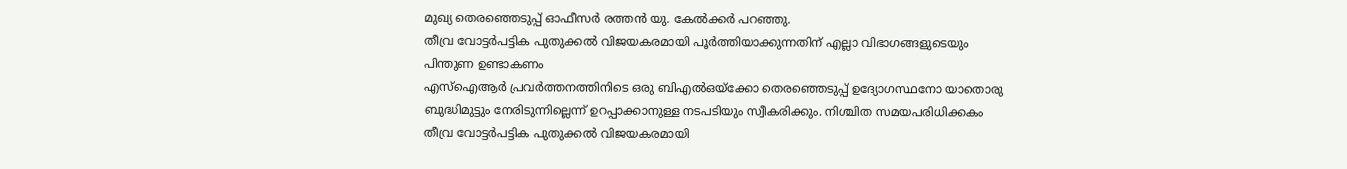മുഖ്യ തെരഞ്ഞെടുപ്പ് ഓഫീസർ രത്തൻ യു. കേൽക്കർ പറഞ്ഞു.
തീവ്ര വോട്ടർപട്ടിക പുതുക്കൽ വിജയകരമായി പൂർത്തിയാക്കുന്നതിന് എല്ലാ വിഭാഗങ്ങളുടെയും പിന്തുണ ഉണ്ടാകണം
എസ്ഐആർ പ്രവർത്തനത്തിനിടെ ഒരു ബിഎൽഒയ്ക്കോ തെരഞ്ഞെടുപ്പ് ഉദ്യോഗസ്ഥനോ യാതൊരു ബുദ്ധിമുട്ടും നേരിടുന്നില്ലെന്ന് ഉറപ്പാക്കാനുള്ള നടപടിയും സ്വീകരിക്കും. നിശ്ചിത സമയപരിധിക്കകം തീവ്ര വോട്ടർപട്ടിക പുതുക്കൽ വിജയകരമായി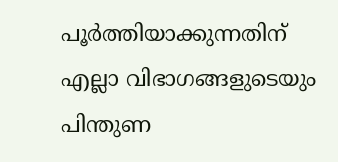പൂർത്തിയാക്കുന്നതിന് എല്ലാ വിഭാഗങ്ങളുടെയും പിന്തുണ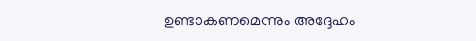ഉണ്ടാകണമെന്നും അദ്ദേഹം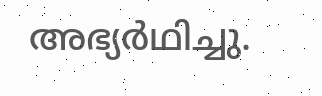അഭ്യർഥിച്ചു.